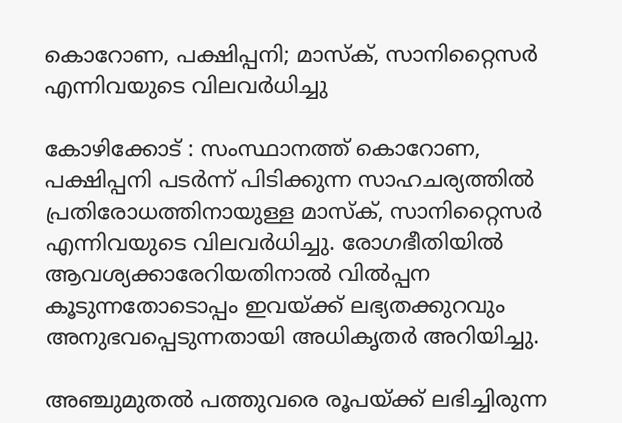കൊറോണ, പക്ഷിപ്പനി; മാസ്‌ക്, സാനിറ്റൈസര്‍ എന്നിവയുടെ വിലവര്‍ധിച്ചു

കോഴിക്കോട് : സംസ്ഥാനത്ത് കൊറോണ, പക്ഷിപ്പനി പടര്‍ന്ന് പിടിക്കുന്ന സാഹചര്യത്തില്‍ പ്രതിരോധത്തിനായുള്ള മാസ്‌ക്, സാനിറ്റൈസര്‍ എന്നിവയുടെ വിലവര്‍ധിച്ചു. രോഗഭീതിയില്‍ ആവശ്യക്കാരേറിയതിനാല്‍ വില്‍പ്പന കൂടുന്നതോടൊപ്പം ഇവയ്ക്ക് ലഭ്യതക്കുറവും അനുഭവപ്പെടുന്നതായി അധികൃതര്‍ അറിയിച്ചു.

അഞ്ചുമുതല്‍ പത്തുവരെ രൂപയ്ക്ക് ലഭിച്ചിരുന്ന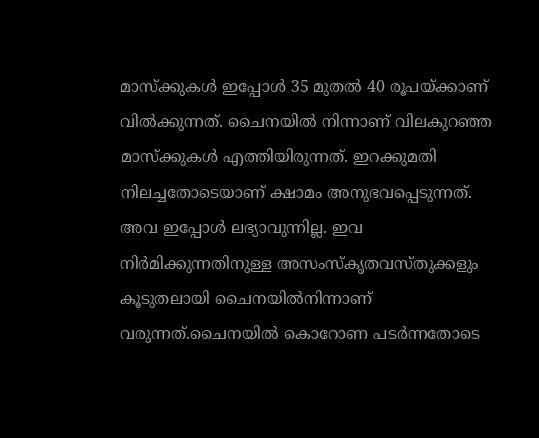മാസ്‌ക്കുകള്‍ ഇപ്പോള്‍ 35 മുതല്‍ 40 രൂപയ്ക്കാണ് വില്‍ക്കുന്നത്. ചൈനയില്‍ നിന്നാണ് വിലകുറഞ്ഞ മാസ്‌ക്കുകള്‍ എത്തിയിരുന്നത്. ഇറക്കുമതി നിലച്ചതോടെയാണ് ക്ഷാമം അനുഭവപ്പെടുന്നത്. അവ ഇപ്പോള്‍ ലഭ്യാവുന്നില്ല. ഇവ നിര്‍മിക്കുന്നതിനുള്ള അസംസ്‌കൃതവസ്തുക്കളും കൂടുതലായി ചൈനയില്‍നിന്നാണ് വരുന്നത്.ചൈനയില്‍ കൊറോണ പടര്‍ന്നതോടെ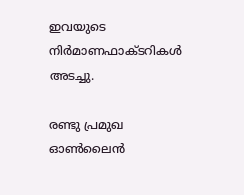ഇവയുടെ നിര്‍മാണഫാക്ടറികള്‍ അടച്ചു.

രണ്ടു പ്രമുഖ ഓണ്‍ലൈന്‍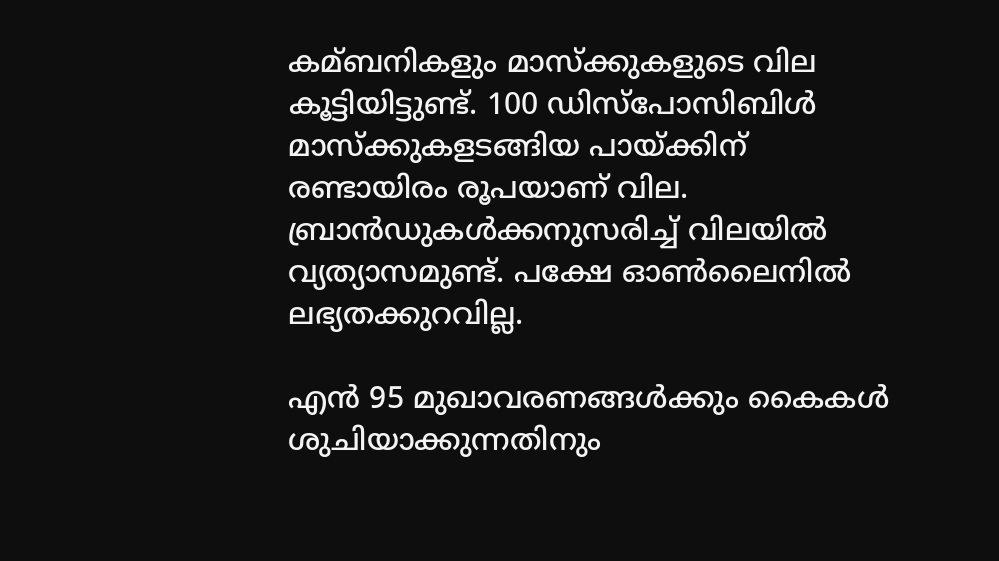കമ്ബനികളും മാസ്‌ക്കുകളുടെ വില കൂട്ടിയിട്ടുണ്ട്. 100 ഡിസ്‌പോസിബിള്‍ മാസ്‌ക്കുകളടങ്ങിയ പായ്ക്കിന് രണ്ടായിരം രൂപയാണ് വില. ബ്രാന്‍ഡുകള്‍ക്കനുസരിച്ച്‌ വിലയില്‍ വ്യത്യാസമുണ്ട്. പക്ഷേ ഓണ്‍ലൈനില്‍ ലഭ്യതക്കുറവില്ല.

എന്‍ 95 മുഖാവരണങ്ങള്‍ക്കും കൈകള്‍ ശുചിയാക്കുന്നതിനും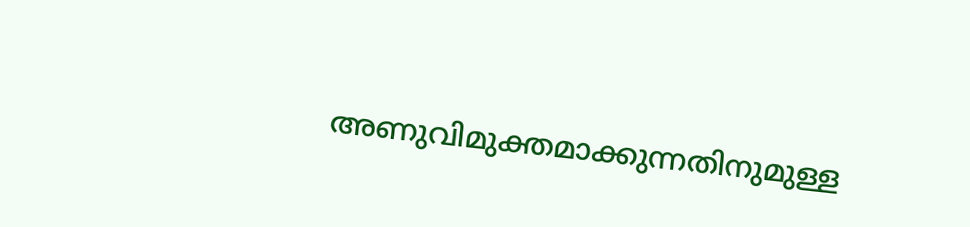അണുവിമുക്തമാക്കുന്നതിനുമുള്ള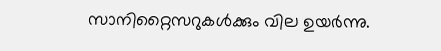സാനിറ്റൈസറുകള്‍ക്കും വില ഉയര്‍ന്നു.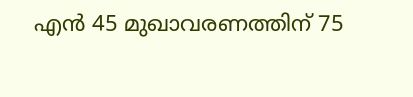എന്‍ 45 മുഖാവരണത്തിന് 75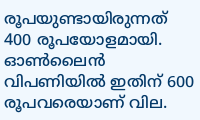രൂപയുണ്ടായിരുന്നത് 400 രൂപയോളമായി. ഓണ്‍ലൈന്‍ വിപണിയില്‍ ഇതിന് 600 രൂപവരെയാണ് വില.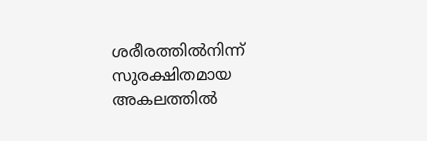ശരീരത്തില്‍നിന്ന് സുരക്ഷിതമായ അകലത്തില്‍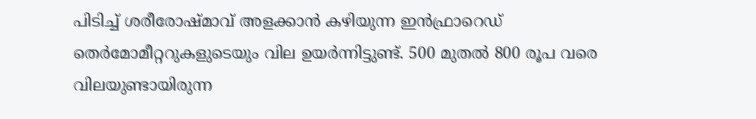പിടിച്ച്‌ ശരീരോഷ്മാവ് അളക്കാന്‍ കഴിയുന്ന ഇന്‍ഫ്രാറെഡ് തെര്‍മോമീറ്ററുകളുടെയും വില ഉയര്‍ന്നിട്ടുണ്ട്. 500 മുതല്‍ 800 രൂപ വരെ വിലയുണ്ടായിരുന്ന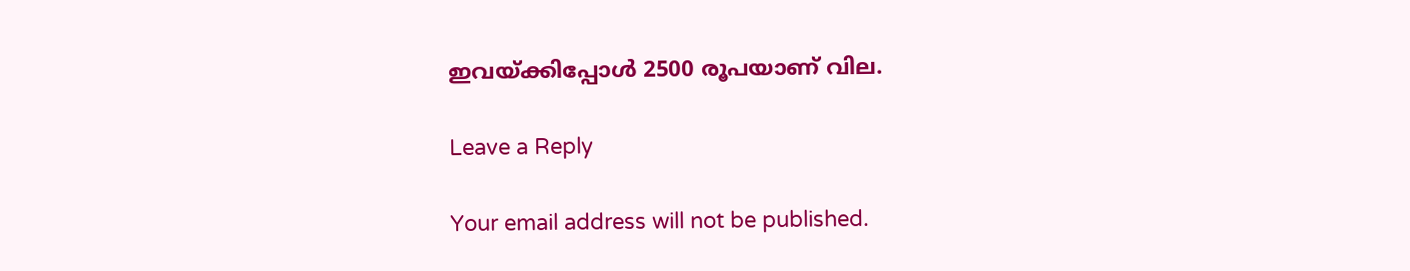ഇവയ്ക്കിപ്പോള്‍ 2500 രൂപയാണ് വില.

Leave a Reply

Your email address will not be published.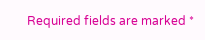Required fields are marked *